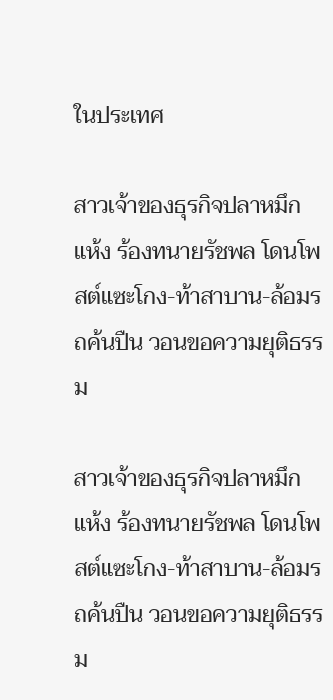ในประเทศ

สาวเจ้าของธุรกิจปลาหมึกแห้ง ร้องทนายรัชพล โดนโพสต์แซะโกง-ท้าสาบาน-ล้อมรถค้นปืน วอนขอความยุติธรรม

สาวเจ้าของธุรกิจปลาหมึกแห้ง ร้องทนายรัชพล โดนโพสต์แซะโกง-ท้าสาบาน-ล้อมรถค้นปืน วอนขอความยุติธรรม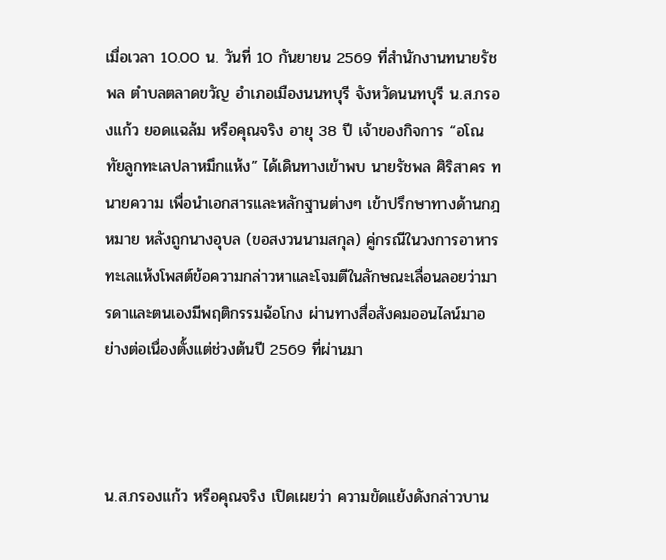เมื่อเวลา 10.00 น. วันที่ 10 กันยายน 2569 ที่สำนักงานทนายรัชพล ตำบลตลาดขวัญ อำเภอเมืองนนทบุรี จังหวัดนนทบุรี น.ส.กรองแก้ว ยอดแฉล้ม หรือคุณจริง อายุ 38 ปี เจ้าของกิจการ “อโณทัยลูกทะเลปลาหมึกแห้ง” ได้เดินทางเข้าพบ นายรัชพล ศิริสาคร ทนายความ เพื่อนำเอกสารและหลักฐานต่างๆ เข้าปรึกษาทางด้านกฎหมาย หลังถูกนางอุบล (ขอสงวนนามสกุล) คู่กรณีในวงการอาหารทะเลแห้งโพสต์ข้อความกล่าวหาและโจมตีในลักษณะเลื่อนลอยว่ามารดาและตนเองมีพฤติกรรมฉ้อโกง ผ่านทางสื่อสังคมออนไลน์มาอย่างต่อเนื่องตั้งแต่ช่วงต้นปี 2569 ที่ผ่านมา



น.ส.กรองแก้ว หรือคุณจริง เปิดเผยว่า ความขัดแย้งดังกล่าวบาน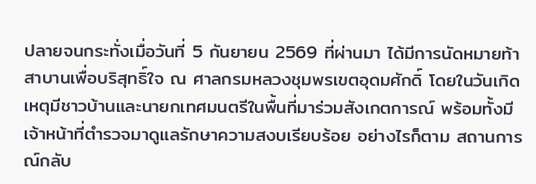ปลายจนกระทั่งเมื่อวันที่ 5 กันยายน 2569 ที่ผ่านมา ได้มีการนัดหมายท้าสาบานเพื่อบริสุทธิ์ใจ ณ ศาลกรมหลวงชุมพรเขตอุดมศักดิ์ โดยในวันเกิดเหตุมีชาวบ้านและนายกเทศมนตรีในพื้นที่มาร่วมสังเกตการณ์ พร้อมทั้งมีเจ้าหน้าที่ตำรวจมาดูแลรักษาความสงบเรียบร้อย อย่างไรก็ตาม สถานการณ์กลับ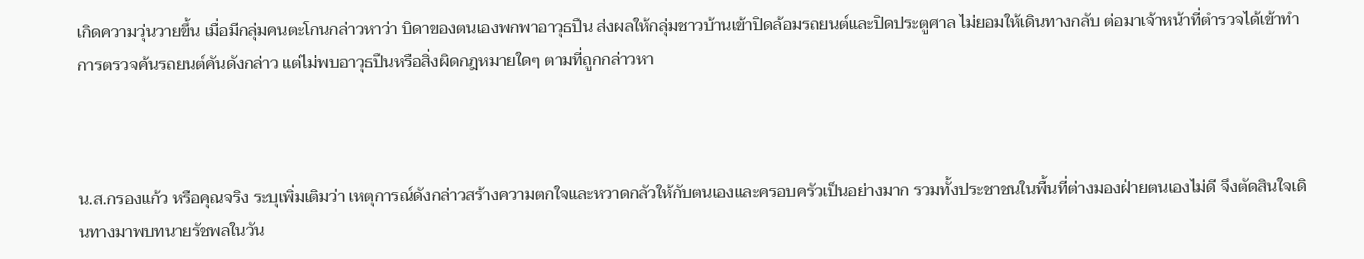เกิดความวุ่นวายขึ้น เมื่อมีกลุ่มคนตะโกนกล่าวหาว่า บิดาของตนเองพกพาอาวุธปืน ส่งผลให้กลุ่มชาวบ้านเข้าปิดล้อมรถยนต์และปิดประตูศาล ไม่ยอมให้เดินทางกลับ ต่อมาเจ้าหน้าที่ตำรวจได้เข้าทำการตรวจค้นรถยนต์คันดังกล่าว แต่ไม่พบอาวุธปืนหรือสิ่งผิดกฎหมายใดๆ ตามที่ถูกกล่าวหา



น.ส.กรองแก้ว หรือคุณจริง ระบุเพิ่มเติมว่า เหตุการณ์ดังกล่าวสร้างความตกใจและหวาดกลัวให้กับตนเองและครอบครัวเป็นอย่างมาก รวมทั้งประชาชนในพื้นที่ต่างมองฝ่ายตนเองไม่ดี จึงตัดสินใจเดินทางมาพบทนายรัชพลในวัน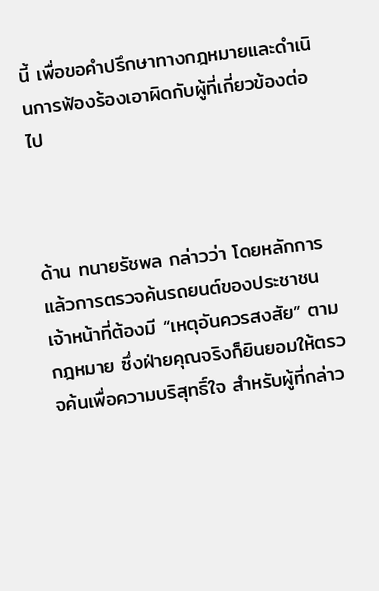นี้ เพื่อขอคำปรึกษาทางกฎหมายและดำเนินการฟ้องร้องเอาผิดกับผู้ที่เกี่ยวข้องต่อไป



ด้าน ทนายรัชพล กล่าวว่า โดยหลักการแล้วการตรวจค้นรถยนต์ของประชาชน เจ้าหน้าที่ต้องมี “เหตุอันควรสงสัย” ตามกฎหมาย ซึ่งฝ่ายคุณจริงก็ยินยอมให้ตรวจค้นเพื่อความบริสุทธิ์ใจ สำหรับผู้ที่กล่าว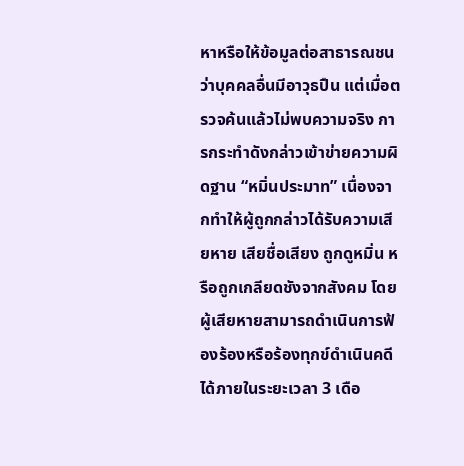หาหรือให้ข้อมูลต่อสาธารณชนว่าบุคคลอื่นมีอาวุธปืน แต่เมื่อตรวจค้นแล้วไม่พบความจริง การกระทำดังกล่าวเข้าข่ายความผิดฐาน “หมิ่นประมาท” เนื่องจากทำให้ผู้ถูกกล่าวได้รับความเสียหาย เสียชื่อเสียง ถูกดูหมิ่น หรือถูกเกลียดชังจากสังคม โดยผู้เสียหายสามารถดำเนินการฟ้องร้องหรือร้องทุกข์ดำเนินคดีได้ภายในระยะเวลา 3 เดือ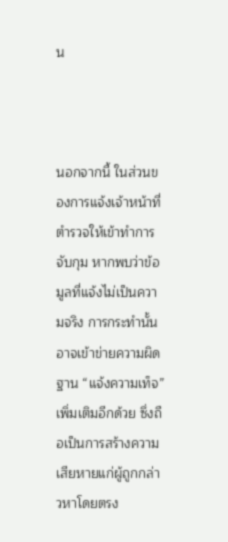น



นอกจากนี้ ในส่วนของการแจ้งเจ้าหน้าที่ตำรวจให้เข้าทำการจับกุม หากพบว่าข้อมูลที่แจ้งไม่เป็นความจริง การกระทำนั้นอาจเข้าข่ายความผิดฐาน “แจ้งความเท็จ” เพิ่มเติมอีกด้วย ซึ่งถือเป็นการสร้างความเสียหายแก่ผู้ถูกกล่าวหาโดยตรง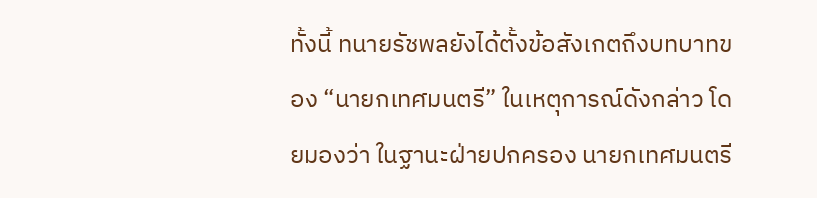ทั้งนี้ ทนายรัชพลยังได้ตั้งข้อสังเกตถึงบทบาทของ “นายกเทศมนตรี” ในเหตุการณ์ดังกล่าว โดยมองว่า ในฐานะฝ่ายปกครอง นายกเทศมนตรี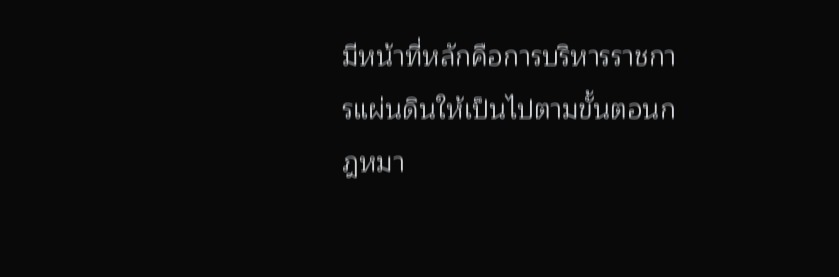มีหน้าที่หลักคือการบริหารราชการแผ่นดินให้เป็นไปตามขั้นตอนกฎหมา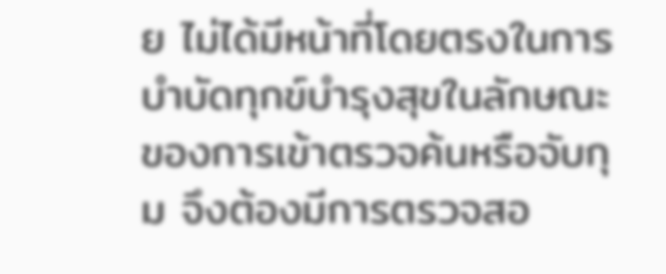ย ไม่ได้มีหน้าที่โดยตรงในการบำบัดทุกข์บำรุงสุขในลักษณะของการเข้าตรวจค้นหรือจับกุม จึงต้องมีการตรวจสอ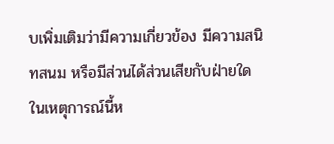บเพิ่มเติมว่ามีความเกี่ยวข้อง มีความสนิทสนม หรือมีส่วนได้ส่วนเสียกับฝ่ายใดในเหตุการณ์นี้ห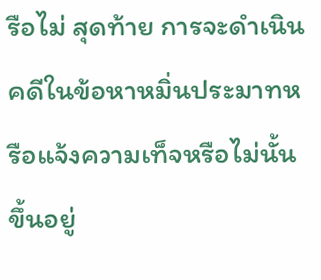รือไม่ สุดท้าย การจะดำเนินคดีในข้อหาหมิ่นประมาทหรือแจ้งความเท็จหรือไม่นั้น ขึ้นอยู่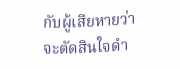กับผู้เสียหายว่าจะตัดสินใจดำ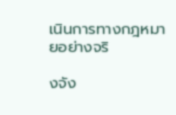เนินการทางกฎหมายอย่างจริ

งจัง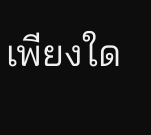เพียงใด